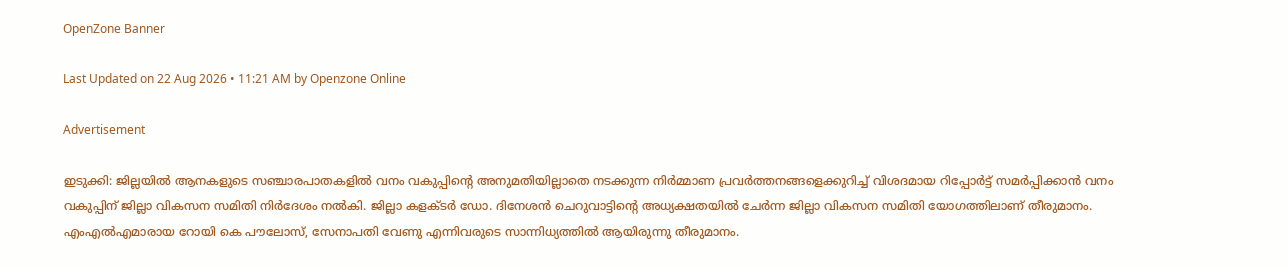OpenZone Banner

Last Updated on 22 Aug 2026 • 11:21 AM by Openzone Online

Advertisement

ഇടുക്കി: ജില്ലയിൽ ആനകളുടെ സഞ്ചാരപാതകളിൽ വനം വകുപ്പിന്റെ അനുമതിയില്ലാതെ നടക്കുന്ന നിർമ്മാണ പ്രവർത്തനങ്ങളെക്കുറിച്ച് വിശദമായ റിപ്പോർട്ട് സമർപ്പിക്കാൻ വനം വകുപ്പിന് ജില്ലാ വികസന സമിതി നിർദേശം നൽകി. ജില്ലാ കളക്ടർ ഡോ. ദിനേശൻ ചെറുവാട്ടിന്റെ അധ്യക്ഷതയിൽ ചേർന്ന ജില്ലാ വികസന സമിതി യോഗത്തിലാണ് തീരുമാനം. എംഎൽഎമാരായ റോയി കെ പൗലോസ്, സേനാപതി വേണു എന്നിവരുടെ സാന്നിധ്യത്തിൽ ആയിരുന്നു തീരുമാനം.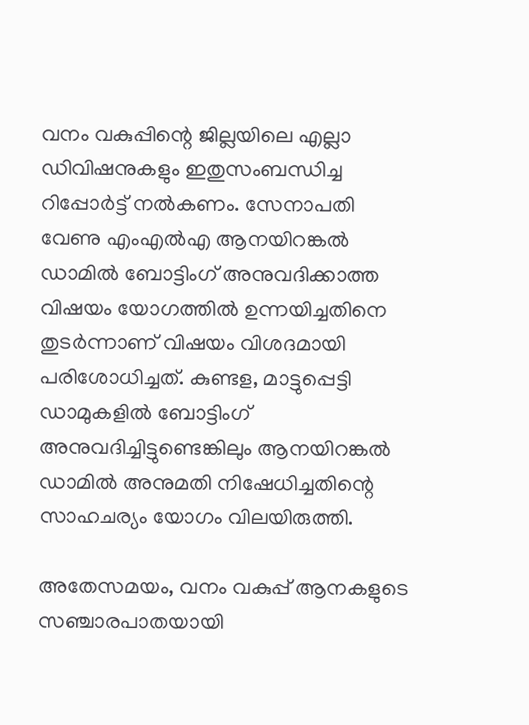വനം വകുപ്പിന്റെ ജില്ലയിലെ എല്ലാ ഡിവിഷനുകളും ഇതുസംബന്ധിച്ച റിപ്പോർട്ട് നൽകണം. സേനാപതി വേണു എംഎൽഎ ആനയിറങ്കൽ ഡാമിൽ ബോട്ടിംഗ് അനുവദിക്കാത്ത വിഷയം യോഗത്തിൽ ഉന്നയിച്ചതിനെ തുടർന്നാണ് വിഷയം വിശദമായി പരിശോധിച്ചത്. കുണ്ടള, മാട്ടുപ്പെട്ടി ഡാമുകളിൽ ബോട്ടിംഗ് അനുവദിച്ചിട്ടുണ്ടെങ്കിലും ആനയിറങ്കൽ ഡാമിൽ അനുമതി നിഷേധിച്ചതിന്റെ സാഹചര്യം യോഗം വിലയിരുത്തി.

അതേസമയം, വനം വകുപ്പ് ആനകളുടെ സഞ്ചാരപാതയായി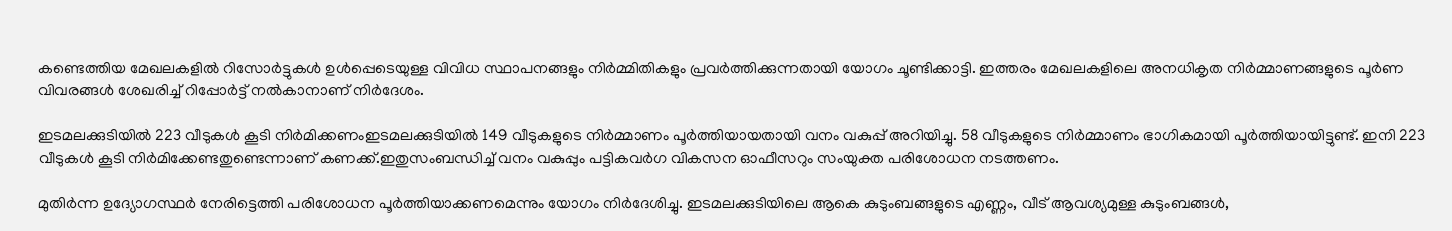കണ്ടെത്തിയ മേഖലകളിൽ റിസോർട്ടുകൾ ഉൾപ്പെടെയുള്ള വിവിധ സ്ഥാപനങ്ങളും നിർമ്മിതികളും പ്രവർത്തിക്കുന്നതായി യോഗം ചൂണ്ടിക്കാട്ടി. ഇത്തരം മേഖലകളിലെ അനധികൃത നിർമ്മാണങ്ങളുടെ പൂർണ വിവരങ്ങൾ ശേഖരിച്ച് റിപ്പോർട്ട് നൽകാനാണ് നിർദേശം.

ഇടമലക്കുടിയിൽ 223 വീടുകൾ കൂടി നിർമിക്കണംഇടമലക്കുടിയിൽ 149 വീടുകളുടെ നിർമ്മാണം പൂർത്തിയായതായി വനം വകുപ്പ് അറിയിച്ചു. 58 വീടുകളുടെ നിർമ്മാണം ഭാഗികമായി പൂർത്തിയായിട്ടുണ്ട്. ഇനി 223 വീടുകൾ കൂടി നിർമിക്കേണ്ടതുണ്ടെന്നാണ് കണക്ക്.ഇതുസംബന്ധിച്ച് വനം വകുപ്പും പട്ടികവർഗ വികസന ഓഫീസറും സംയുക്ത പരിശോധന നടത്തണം.

മുതിർന്ന ഉദ്യോഗസ്ഥർ നേരിട്ടെത്തി പരിശോധന പൂർത്തിയാക്കണമെന്നും യോഗം നിർദേശിച്ചു. ഇടമലക്കുടിയിലെ ആകെ കുടുംബങ്ങളുടെ എണ്ണം, വീട് ആവശ്യമുള്ള കുടുംബങ്ങൾ,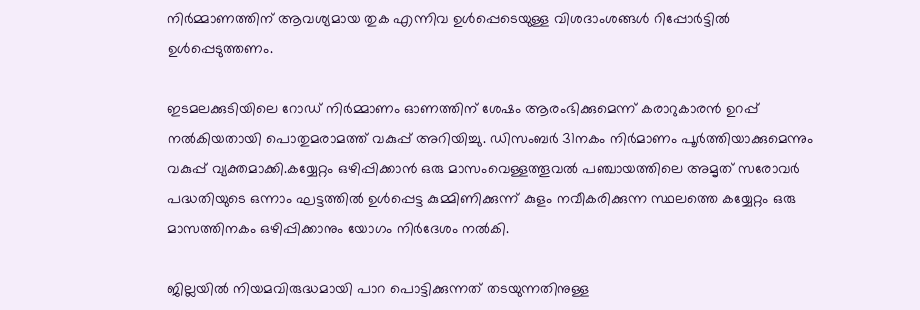നിർമ്മാണത്തിന് ആവശ്യമായ തുക എന്നിവ ഉൾപ്പെടെയുള്ള വിശദാംശങ്ങൾ റിപ്പോർട്ടിൽ ഉൾപ്പെടുത്തണം.

ഇടമലക്കുടിയിലെ റോഡ് നിർമ്മാണം ഓണത്തിന് ശേഷം ആരംഭിക്കുമെന്ന് കരാറുകാരൻ ഉറപ്പ് നൽകിയതായി പൊതുമരാമത്ത് വകുപ്പ് അറിയിച്ചു. ഡിസംബർ 31നകം നിർമാണം പൂർത്തിയാക്കുമെന്നും വകുപ്പ് വ്യക്തമാക്കി.കയ്യേറ്റം ഒഴിപ്പിക്കാൻ ഒരു മാസംവെള്ളത്തൂവൽ പഞ്ചായത്തിലെ അമൃത് സരോവർ പദ്ധതിയുടെ ഒന്നാം ഘട്ടത്തിൽ ഉൾപ്പെട്ട കുമ്മിണിക്കുന്ന് കുളം നവീകരിക്കുന്ന സ്ഥലത്തെ കയ്യേറ്റം ഒരു മാസത്തിനകം ഒഴിപ്പിക്കാനും യോഗം നിർദേശം നൽകി.

ജില്ലയിൽ നിയമവിരുദ്ധമായി പാറ പൊട്ടിക്കുന്നത് തടയുന്നതിനുള്ള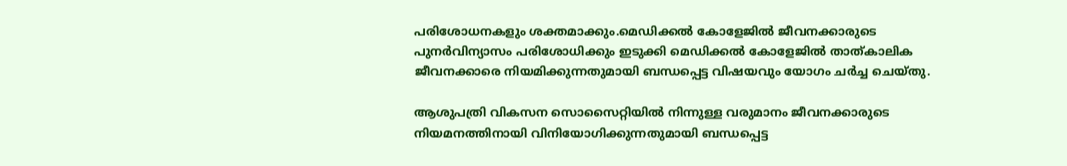പരിശോധനകളും ശക്തമാക്കും.മെഡിക്കൽ കോളേജിൽ ജീവനക്കാരുടെ പുനർവിന്യാസം പരിശോധിക്കും ഇടുക്കി മെഡിക്കൽ കോളേജിൽ താത്കാലിക ജീവനക്കാരെ നിയമിക്കുന്നതുമായി ബന്ധപ്പെട്ട വിഷയവും യോഗം ചർച്ച ചെയ്തു.

ആശുപത്രി വികസന സൊസൈറ്റിയിൽ നിന്നുള്ള വരുമാനം ജീവനക്കാരുടെ നിയമനത്തിനായി വിനിയോഗിക്കുന്നതുമായി ബന്ധപ്പെട്ട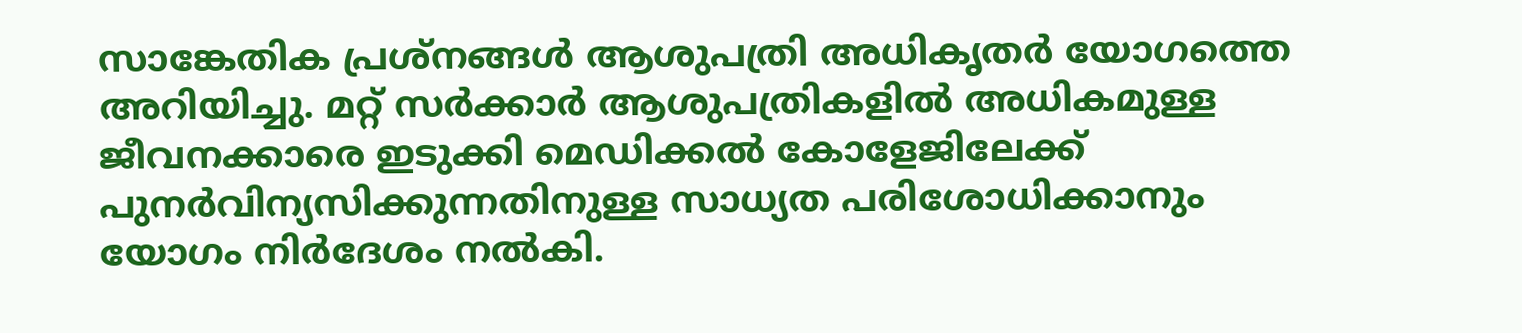സാങ്കേതിക പ്രശ്നങ്ങൾ ആശുപത്രി അധികൃതർ യോഗത്തെ അറിയിച്ചു. മറ്റ് സർക്കാർ ആശുപത്രികളിൽ അധികമുള്ള ജീവനക്കാരെ ഇടുക്കി മെഡിക്കൽ കോളേജിലേക്ക് പുനർവിന്യസിക്കുന്നതിനുള്ള സാധ്യത പരിശോധിക്കാനും യോഗം നിർദേശം നൽകി.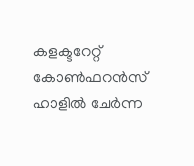കളക്ടറേറ്റ് കോൺഫറൻസ് ഹാളിൽ ചേർന്ന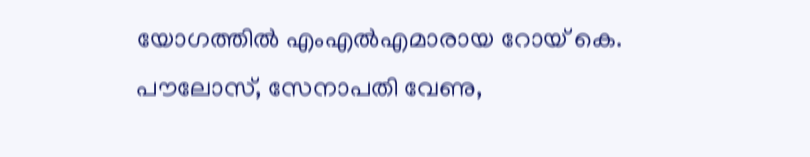യോഗത്തിൽ എംഎൽഎമാരായ റോയ് കെ. പൗലോസ്, സേനാപതി വേണു,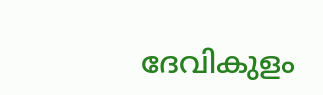ദേവികുളം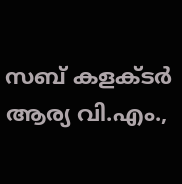സബ് കളക്ടർ ആര്യ വി.എം.,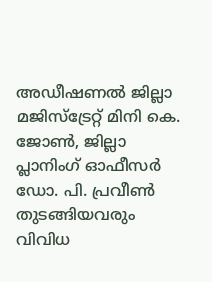അഡീഷണൽ ജില്ലാ മജിസ്‌ട്രേറ്റ് മിനി കെ. ജോൺ, ജില്ലാ പ്ലാനിംഗ് ഓഫീസർ ഡോ. പി. പ്രവീൺ തുടങ്ങിയവരും വിവിധ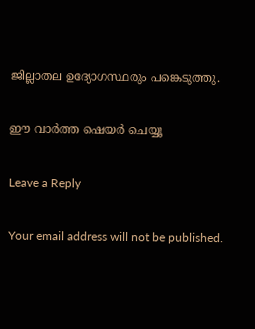ജില്ലാതല ഉദ്യോഗസ്ഥരും പങ്കെടുത്തു.

ഈ വാർത്ത ഷെയർ ചെയ്യൂ

Leave a Reply

Your email address will not be published.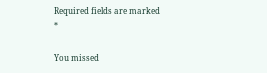Required fields are marked *

You missed